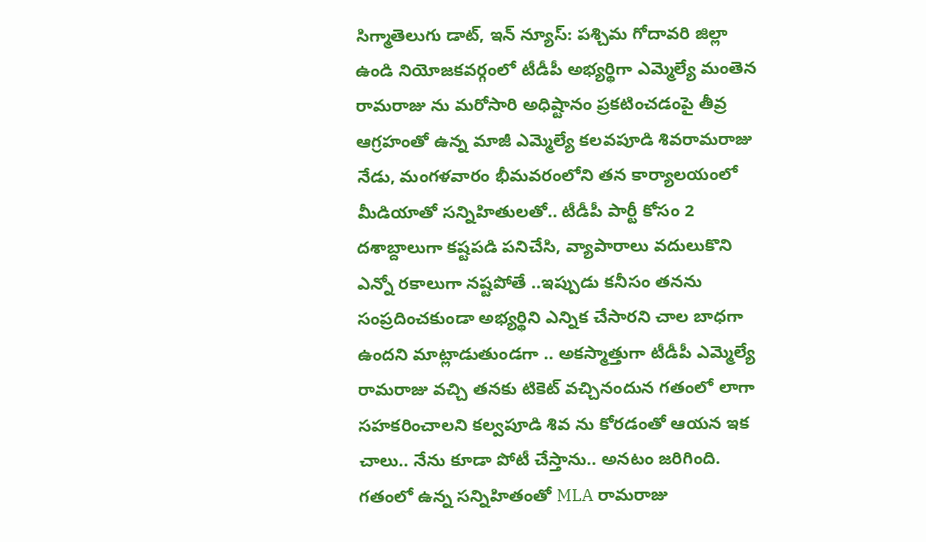సిగ్మాతెలుగు డాట్, ఇన్ న్యూస్: పశ్చిమ గోదావరి జిల్లా ఉండి నియోజకవర్గంలో టీడీపీ అభ్యర్థిగా ఎమ్మెల్యే మంతెన రామరాజు ను మరోసారి అధిష్టానం ప్రకటించడంపై తీవ్ర ఆగ్రహంతో ఉన్న మాజీ ఎమ్మెల్యే కలవపూడి శివరామరాజు నేడు, మంగళవారం భీమవరంలోని తన కార్యాలయంలో మీడియాతో సన్నిహితులతో.. టీడీపీ పార్టీ కోసం 2 దశాబ్దాలుగా కష్టపడి పనిచేసి, వ్యాపారాలు వదులుకొని ఎన్నో రకాలుగా నష్టపోతే ..ఇప్పుడు కనీసం తనను సంప్రదించకుండా అభ్యర్థిని ఎన్నిక చేసారని చాల బాధగా ఉందని మాట్లాడుతుండగా .. అకస్మాత్తుగా టీడీపీ ఎమ్మెల్యే రామరాజు వచ్చి తనకు టికెట్ వచ్చినందున గతంలో లాగా సహకరించాలని కల్వపూడి శివ ను కోరడంతో ఆయన ఇక చాలు.. నేను కూడా పోటీ చేస్తాను.. అనటం జరిగింది. గతంలో ఉన్న సన్నిహితంతో MLA రామరాజు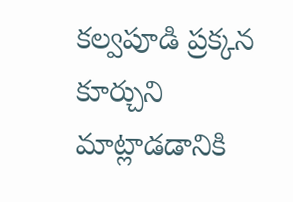కల్వపూడి ప్రక్కన కూర్చుని మాట్లాడడానికి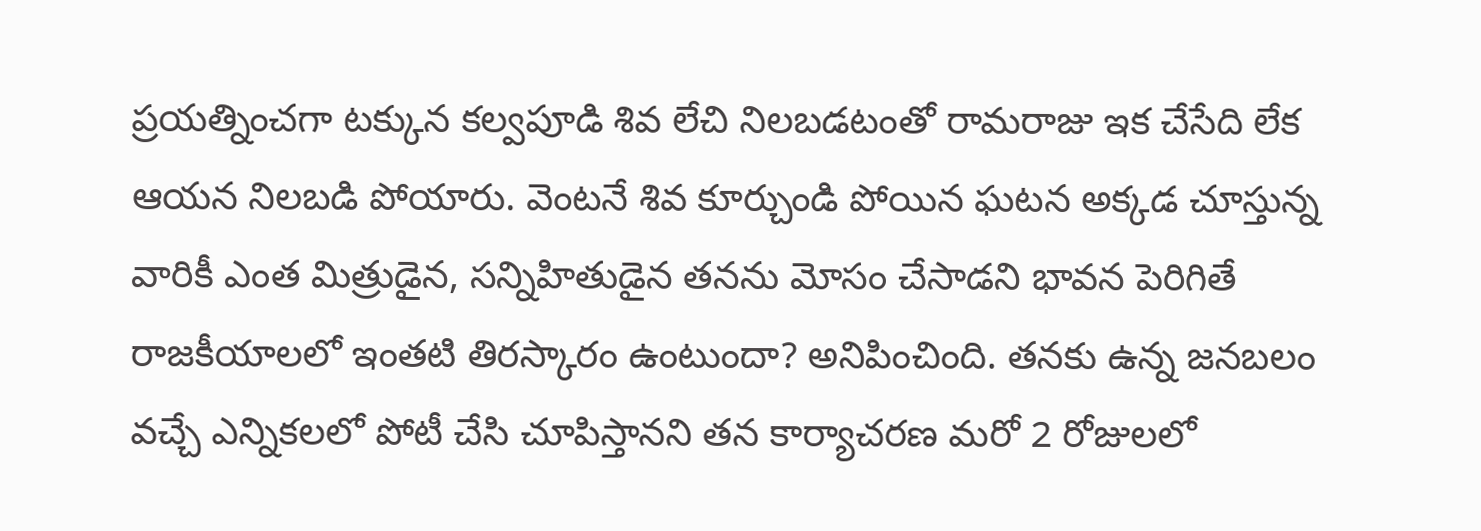ప్రయత్నించగా టక్కున కల్వపూడి శివ లేచి నిలబడటంతో రామరాజు ఇక చేసేది లేక ఆయన నిలబడి పోయారు. వెంటనే శివ కూర్చుండి పోయిన ఘటన అక్కడ చూస్తున్న వారికీ ఎంత మిత్రుడైన, సన్నిహితుడైన తనను మోసం చేసాడని భావన పెరిగితే రాజకీయాలలో ఇంతటి తిరస్కారం ఉంటుందా? అనిపించింది. తనకు ఉన్న జనబలం వచ్చే ఎన్నికలలో పోటీ చేసి చూపిస్తానని తన కార్యాచరణ మరో 2 రోజులలో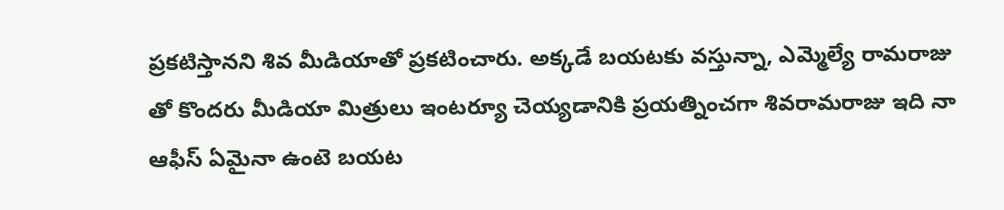ప్రకటిస్తానని శివ మీడియాతో ప్రకటించారు. అక్కడే బయటకు వస్తున్నా, ఎమ్మెల్యే రామరాజు తో కొందరు మీడియా మిత్రులు ఇంటర్యూ చెయ్యడానికి ప్రయత్నించగా శివరామరాజు ఇది నా ఆఫీస్ ఏమైనా ఉంటె బయట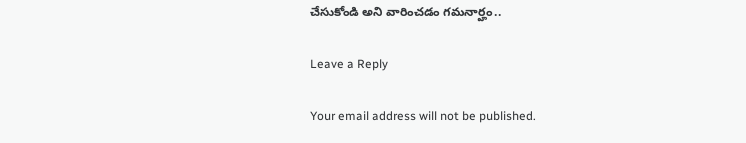చేసుకోండి అని వారించడం గమనార్హం..

Leave a Reply

Your email address will not be published.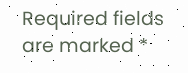Required fields are marked *